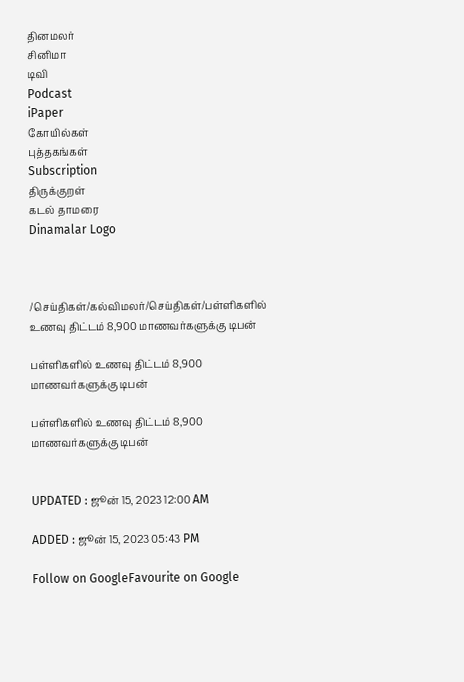தினமலர்
சினிமா
டிவி
Podcast
iPaper
கோயில்கள்
புத்தகங்கள்
Subscription
திருக்குறள்
கடல் தாமரை
Dinamalar Logo



/செய்திகள்/கல்விமலர்/செய்திகள்/பள்ளிகளில் உணவு திட்டம் 8,900 மாணவர்களுக்கு டிபன்

பள்ளிகளில் உணவு திட்டம் 8,900 மாணவர்களுக்கு டிபன்

பள்ளிகளில் உணவு திட்டம் 8,900 மாணவர்களுக்கு டிபன்


UPDATED : ஜூன் 15, 2023 12:00 AM

ADDED : ஜூன் 15, 2023 05:43 PM

Follow on GoogleFavourite on Google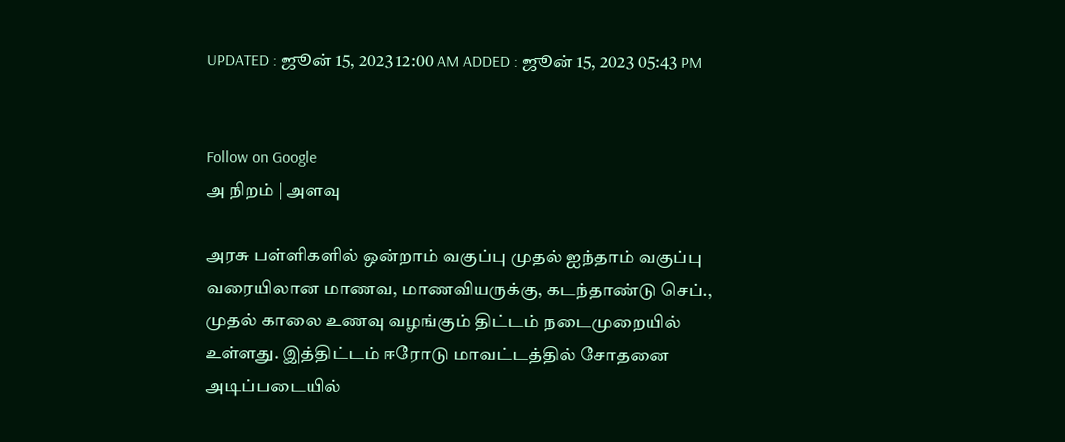UPDATED : ஜூன் 15, 2023 12:00 AM ADDED : ஜூன் 15, 2023 05:43 PM


Follow on Google
அ நிறம் | அளவு

அரசு பள்ளிகளில் ஒன்றாம் வகுப்பு முதல் ஐந்தாம் வகுப்பு வரையிலான மாணவ, மாணவியருக்கு, கடந்தாண்டு செப்., முதல் காலை உணவு வழங்கும் திட்டம் நடைமுறையில் உள்ளது. இத்திட்டம் ஈரோடு மாவட்டத்தில் சோதனை அடிப்படையில்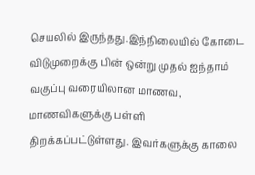செயலில் இருந்தது.இந்நிலையில் கோடை விடுமுறைக்கு பின் ஒன்று முதல் ஐந்தாம் வகுப்பு வரையிலான மாணவ, மாணவிகளுக்கு பள்ளி திறக்கப்பட்டுள்ளது. இவர்களுக்கு காலை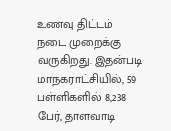உணவு திட்டம் நடை முறைக்கு வருகிறது. இதன்படி மாநகராட்சியில், 59 பள்ளிகளில் 8,238 பேர், தாளவாடி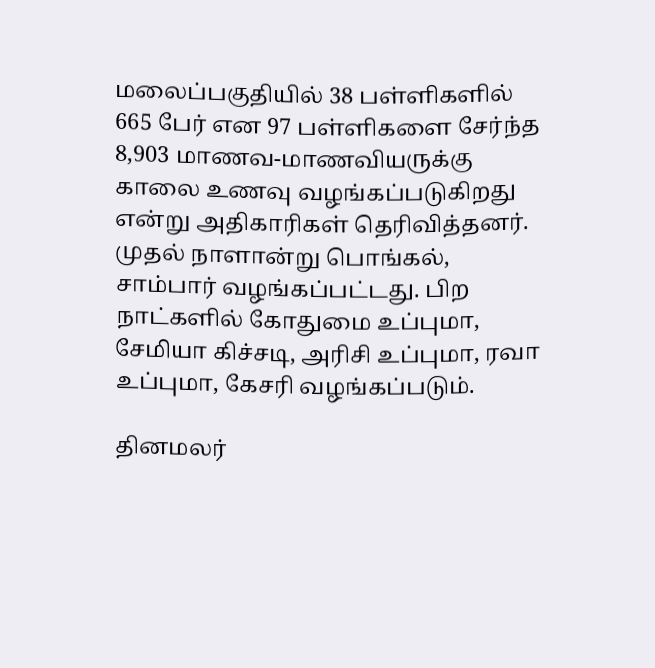மலைப்பகுதியில் 38 பள்ளிகளில் 665 பேர் என 97 பள்ளிகளை சேர்ந்த 8,903 மாணவ-மாணவியருக்கு காலை உணவு வழங்கப்படுகிறது என்று அதிகாரிகள் தெரிவித்தனர். முதல் நாளான்று பொங்கல், சாம்பார் வழங்கப்பட்டது. பிற நாட்களில் கோதுமை உப்புமா, சேமியா கிச்சடி, அரிசி உப்புமா, ரவா உப்புமா, கேசரி வழங்கப்படும்.

தினமலர்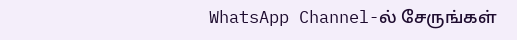WhatsApp Channel-ல் சேருங்கள்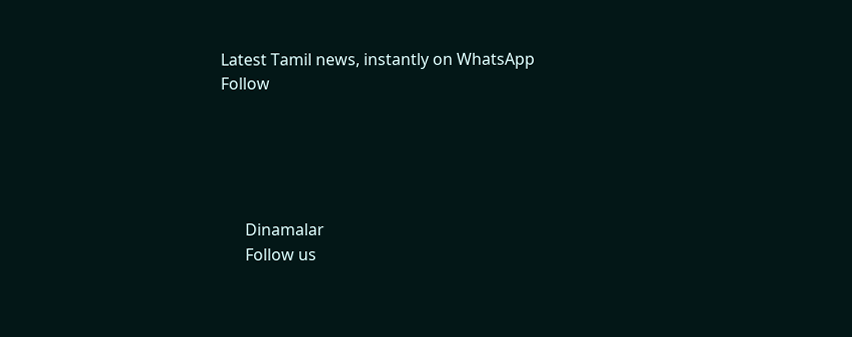Latest Tamil news, instantly on WhatsApp
Follow





      Dinamalar
      Follow us